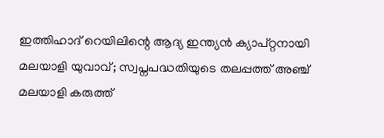ഇത്തിഹാദ് റെയിലിന്റെ ആദ്യ ഇന്ത്യൻ ക്യാപ്റ്റനായി മലയാളി യുവാവ്; സ്വപ്നപദ്ധതിയുടെ തലപ്പത്ത് അഞ്ച് മലയാളി കരുത്ത്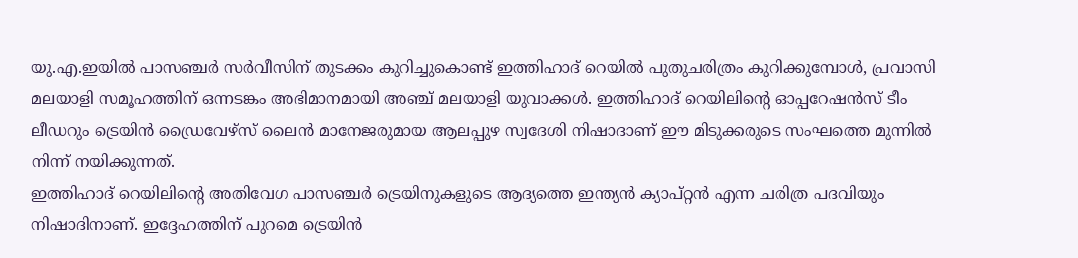യു.എ.ഇയിൽ പാസഞ്ചർ സർവീസിന് തുടക്കം കുറിച്ചുകൊണ്ട് ഇത്തിഹാദ് റെയിൽ പുതുചരിത്രം കുറിക്കുമ്പോൾ, പ്രവാസി മലയാളി സമൂഹത്തിന് ഒന്നടങ്കം അഭിമാനമായി അഞ്ച് മലയാളി യുവാക്കൾ. ഇത്തിഹാദ് റെയിലിന്റെ ഓപ്പറേഷൻസ് ടീം ലീഡറും ട്രെയിൻ ഡ്രൈവേഴ്സ് ലൈൻ മാനേജരുമായ ആലപ്പുഴ സ്വദേശി നിഷാദാണ് ഈ മിടുക്കരുടെ സംഘത്തെ മുന്നിൽ നിന്ന് നയിക്കുന്നത്.
ഇത്തിഹാദ് റെയിലിന്റെ അതിവേഗ പാസഞ്ചർ ട്രെയിനുകളുടെ ആദ്യത്തെ ഇന്ത്യൻ ക്യാപ്റ്റൻ എന്ന ചരിത്ര പദവിയും നിഷാദിനാണ്. ഇദ്ദേഹത്തിന് പുറമെ ട്രെയിൻ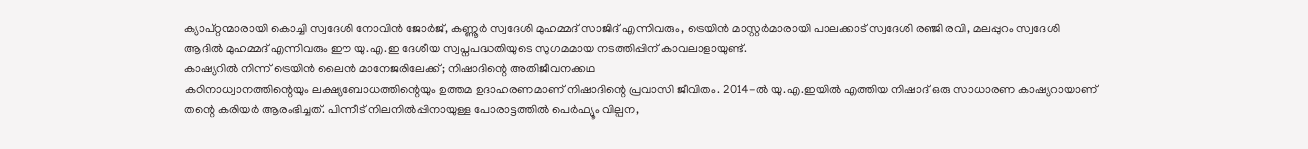ക്യാപ്റ്റന്മാരായി കൊച്ചി സ്വദേശി നോവിൻ ജോർജ്, കണ്ണൂർ സ്വദേശി മുഹമ്മദ് സാജിദ് എന്നിവരും, ട്രെയിൻ മാസ്റ്റർമാരായി പാലക്കാട് സ്വദേശി രഞ്ജി രവി, മലപ്പുറം സ്വദേശി ആദിൽ മുഹമ്മദ് എന്നിവരും ഈ യു.എ.ഇ ദേശീയ സ്വപ്നപദ്ധതിയുടെ സുഗമമായ നടത്തിപ്പിന് കാവലാളായുണ്ട്.
കാഷ്യറിൽ നിന്ന് ട്രെയിൻ ലൈൻ മാനേജരിലേക്ക്; നിഷാദിന്റെ അതിജീവനക്കഥ
കഠിനാധ്വാനത്തിന്റെയും ലക്ഷ്യബോധത്തിന്റെയും ഉത്തമ ഉദാഹരണമാണ് നിഷാദിന്റെ പ്രവാസി ജീവിതം. 2014-ൽ യു.എ.ഇയിൽ എത്തിയ നിഷാദ് ഒരു സാധാരണ കാഷ്യറായാണ് തന്റെ കരിയർ ആരംഭിച്ചത്. പിന്നീട് നിലനിൽപ്പിനായുള്ള പോരാട്ടത്തിൽ പെർഫ്യൂം വില്പന,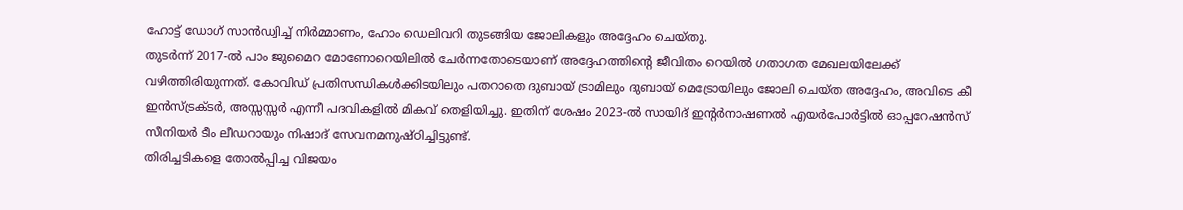ഹോട്ട് ഡോഗ് സാൻഡ്വിച്ച് നിർമ്മാണം, ഹോം ഡെലിവറി തുടങ്ങിയ ജോലികളും അദ്ദേഹം ചെയ്തു.
തുടർന്ന് 2017-ൽ പാം ജുമൈറ മോണോറെയിലിൽ ചേർന്നതോടെയാണ് അദ്ദേഹത്തിന്റെ ജീവിതം റെയിൽ ഗതാഗത മേഖലയിലേക്ക് വഴിത്തിരിയുന്നത്. കോവിഡ് പ്രതിസന്ധികൾക്കിടയിലും പതറാതെ ദുബായ് ട്രാമിലും ദുബായ് മെട്രോയിലും ജോലി ചെയ്ത അദ്ദേഹം, അവിടെ കീ ഇൻസ്ട്രക്ടർ, അസ്സസ്സർ എന്നീ പദവികളിൽ മികവ് തെളിയിച്ചു. ഇതിന് ശേഷം 2023-ൽ സായിദ് ഇന്റർനാഷണൽ എയർപോർട്ടിൽ ഓപ്പറേഷൻസ് സീനിയർ ടീം ലീഡറായും നിഷാദ് സേവനമനുഷ്ഠിച്ചിട്ടുണ്ട്.
തിരിച്ചടികളെ തോൽപ്പിച്ച വിജയം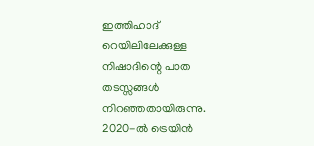ഇത്തിഹാദ് റെയിലിലേക്കുള്ള നിഷാദിന്റെ പാത തടസ്സങ്ങൾ നിറഞ്ഞതായിരുന്നു. 2020-ൽ ട്രെയിൻ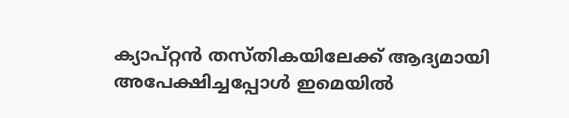ക്യാപ്റ്റൻ തസ്തികയിലേക്ക് ആദ്യമായി അപേക്ഷിച്ചപ്പോൾ ഇമെയിൽ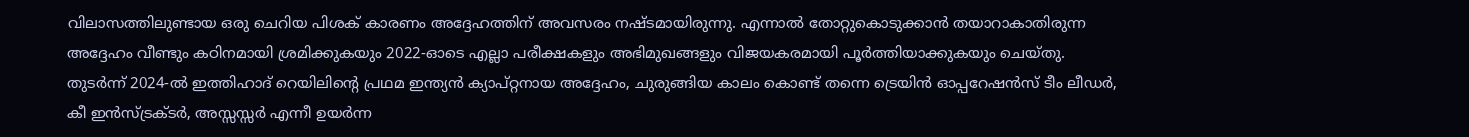വിലാസത്തിലുണ്ടായ ഒരു ചെറിയ പിശക് കാരണം അദ്ദേഹത്തിന് അവസരം നഷ്ടമായിരുന്നു. എന്നാൽ തോറ്റുകൊടുക്കാൻ തയാറാകാതിരുന്ന അദ്ദേഹം വീണ്ടും കഠിനമായി ശ്രമിക്കുകയും 2022-ഓടെ എല്ലാ പരീക്ഷകളും അഭിമുഖങ്ങളും വിജയകരമായി പൂർത്തിയാക്കുകയും ചെയ്തു.
തുടർന്ന് 2024-ൽ ഇത്തിഹാദ് റെയിലിന്റെ പ്രഥമ ഇന്ത്യൻ ക്യാപ്റ്റനായ അദ്ദേഹം, ചുരുങ്ങിയ കാലം കൊണ്ട് തന്നെ ട്രെയിൻ ഓപ്പറേഷൻസ് ടീം ലീഡർ, കീ ഇൻസ്ട്രക്ടർ, അസ്സസ്സർ എന്നീ ഉയർന്ന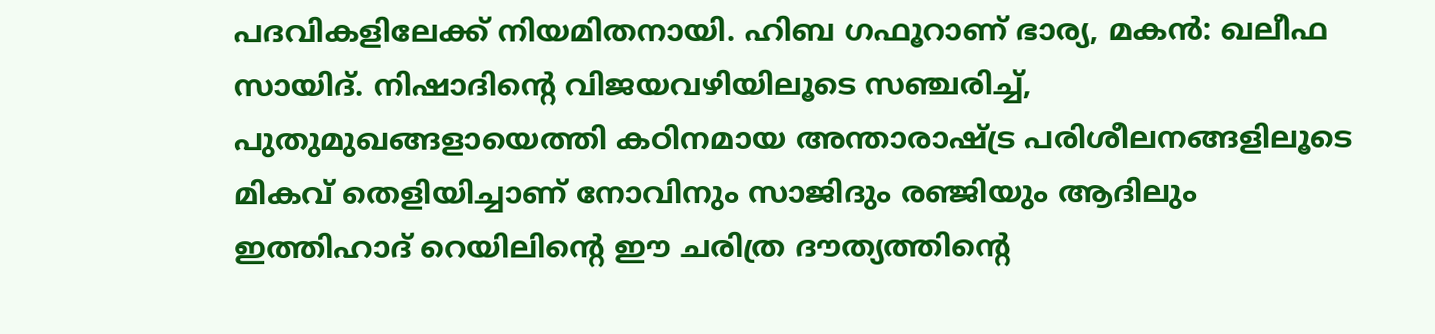പദവികളിലേക്ക് നിയമിതനായി. ഹിബ ഗഫൂറാണ് ഭാര്യ, മകൻ: ഖലീഫ സായിദ്. നിഷാദിന്റെ വിജയവഴിയിലൂടെ സഞ്ചരിച്ച്, പുതുമുഖങ്ങളായെത്തി കഠിനമായ അന്താരാഷ്ട്ര പരിശീലനങ്ങളിലൂടെ മികവ് തെളിയിച്ചാണ് നോവിനും സാജിദും രഞ്ജിയും ആദിലും ഇത്തിഹാദ് റെയിലിന്റെ ഈ ചരിത്ര ദൗത്യത്തിന്റെ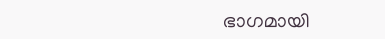ഭാഗമായി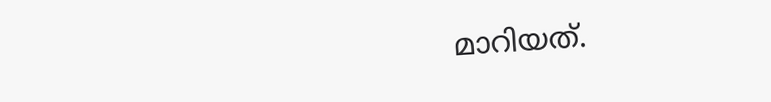മാറിയത്.